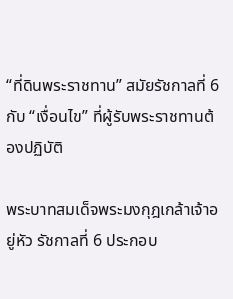“ที่ดินพระราชทาน” สมัยรัชกาลที่ 6 กับ “เงื่อนไข” ที่ผู้รับพระราชทานต้องปฏิบัติ

พระบาทสมเด็จพระมงกุฎเกล้าเจ้าอยู่หัว รัชกาลที่ 6 ประกอบ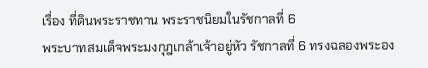เรื่อง ที่ดินพระราชทาน พระราชนิยมในรัชกาลที่ 6
พระบาทสมเด็จพระมงกุฎเกล้าเจ้าอยู่หัว รัชกาลที่ 6 ทรงฉลองพระอง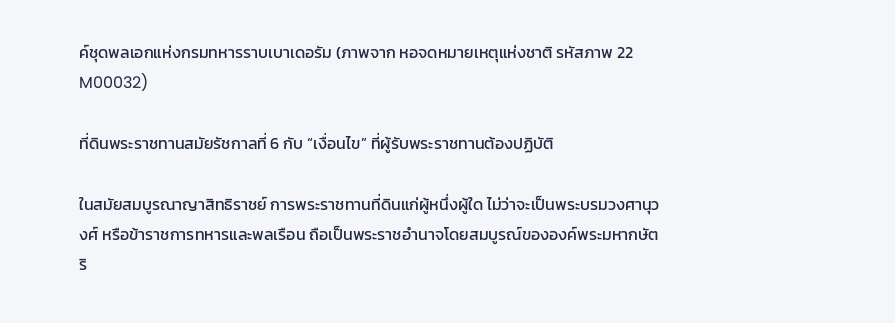ค์ชุดพลเอกแห่งกรมทหารราบเบาเดอรัม (ภาพจาก หอจดหมายเหตุแห่งชาติ รหัสภาพ 22 M00032)

ที่ดินพระราชทานสมัยรัชกาลที่ 6 กับ “เงื่อนไข” ที่ผู้รับพระราชทานต้องปฏิบัติ

ในสมัยสมบูรณาญาสิทธิราชย์ การพระราชทานที่ดินแก่ผู้หนึ่งผู้ใด ไม่ว่าจะเป็นพระบรมวงศานุวงศ์ หรือข้าราชการทหารและพลเรือน ถือเป็นพระราชอำนาจโดยสมบูรณ์ขององค์พระมหากษัตริ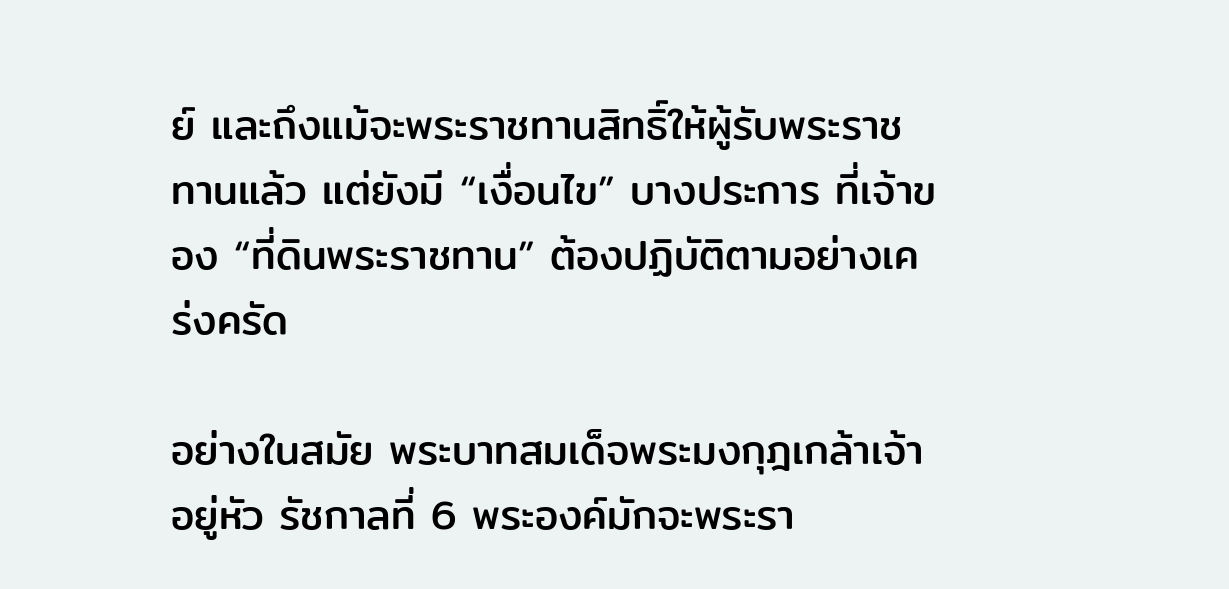ย์ และถึงแม้จะพระราชทานสิทธิ์ให้ผู้รับพระราชทานแล้ว แต่ยังมี “เงื่อนไข” บางประการ ที่เจ้าของ “ที่ดินพระราชทาน” ต้องปฏิบัติตามอย่างเคร่งครัด

อย่างในสมัย พระบาทสมเด็จพระมงกุฎเกล้าเจ้าอยู่หัว รัชกาลที่ 6 พระองค์มักจะพระรา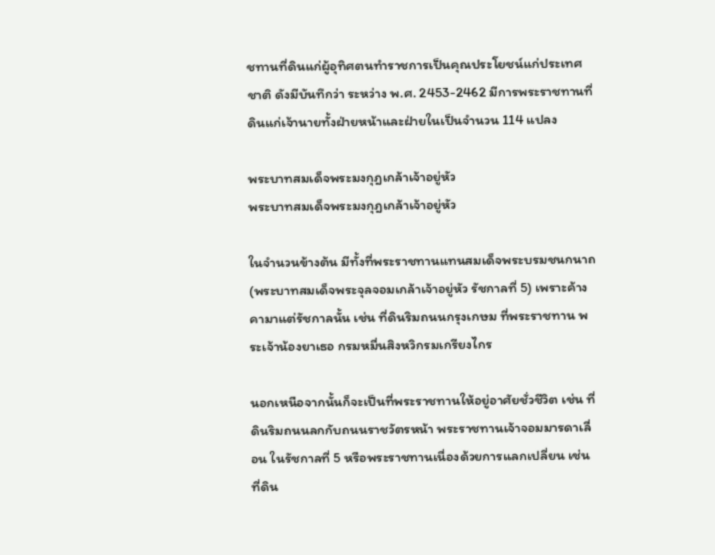ชทานที่ดินแก่ผู้อุทิศตนทำราชการเป็นคุณประโยชน์แก่ประเทศชาติ ดังมีบันทึกว่า ระหว่าง พ.ศ. 2453-2462 มีการพระราชทานที่ดินแก่เจ้านายทั้งฝ่ายหน้าและฝ่ายในเป็นจำนวน 114 แปลง

พระบาทสมเด็จพระมงกุฎเกล้าเจ้าอยู่หัว
พระบาทสมเด็จพระมงกุฎเกล้าเจ้าอยู่หัว

ในจำนวนข้างต้น มีทั้งที่พระราชทานแทนสมเด็จพระบรมชนกนาถ (พระบาทสมเด็จพระจุลจอมเกล้าเจ้าอยู่หัว รัชกาลที่ 5) เพราะค้างคามาแต่รัชกาลนั้น เช่น ที่ดินริมถนนกรุงเกษม ที่พระราชทาน พระเจ้าน้องยาเธอ กรมหมื่นสิงหวิกรมเกรียงไกร

นอกเหนือจากนั้นก็จะเป็นที่พระราชทานให้อยู่อาศัยชั่วชีวิต เช่น ที่ดินริมถนนลกกับถนนราชวัตรหน้า พระราชทานเจ้าจอมมารดาเลื่อน ในรัชกาลที่ 5 หรือพระราชทานเนื่องด้วยการแลกเปลี่ยน เช่น ที่ดิน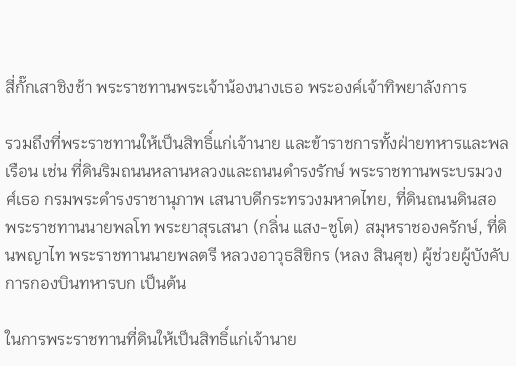สี่กั๊กเสาชิงช้า พระราชทานพระเจ้าน้องนางเธอ พระองค์เจ้าทิพยาลังการ

รวมถึงที่พระราชทานให้เป็นสิทธิ์แก่เจ้านาย และข้าราชการทั้งฝ่ายทหารและพลเรือน เช่น ที่ดินริมถนนหลานหลวงและถนนดำรงรักษ์ พระราชทานพระบรมวงศ์เธอ กรมพระดำรงราชานุภาพ เสนาบดีกระทรวงมหาดไทย, ที่ดินถนนดินสอ พระราชทานนายพลโท พระยาสุรเสนา (กลิ่น แสง-ชูโต) สมุหราชองครักษ์, ที่ดินพญาไท พระราชทานนายพลตรี หลวงอาวุธสิขิกร (หลง สินศุข) ผู้ช่วยผู้บังคับการกองบินทหารบก เป็นต้น

ในการพระราชทานที่ดินให้เป็นสิทธิ์แก่เจ้านาย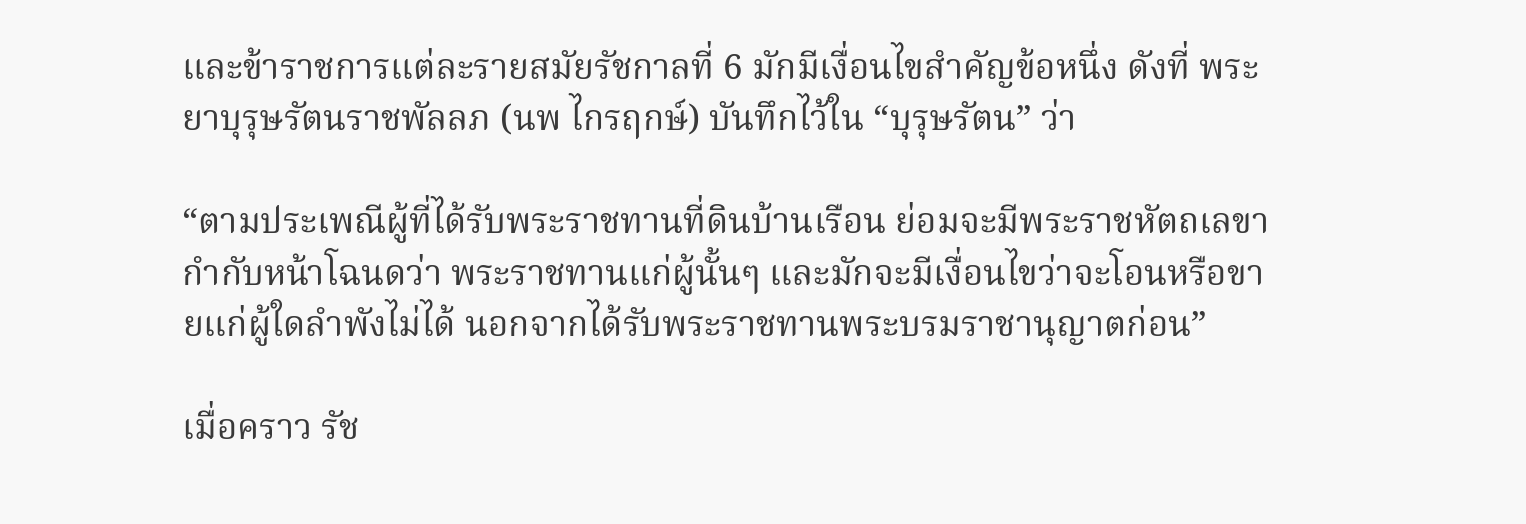และข้าราชการแต่ละรายสมัยรัชกาลที่ 6 มักมีเงื่อนไขสำคัญข้อหนึ่ง ดังที่ พระยาบุรุษรัตนราชพัลลภ (นพ ไกรฤกษ์) บันทึกไว้ใน “บุรุษรัตน” ว่า

“ตามประเพณีผู้ที่ได้รับพระราชทานที่ดินบ้านเรือน ย่อมจะมีพระราชหัตถเลขากำกับหน้าโฉนดว่า พระราชทานแก่ผู้นั้นๆ และมักจะมีเงื่อนไขว่าจะโอนหรือขายแก่ผู้ใดลำพังไม่ได้ นอกจากได้รับพระราชทานพระบรมราชานุญาตก่อน”

เมื่อคราว รัช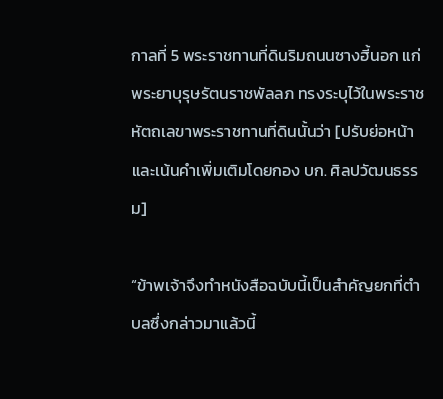กาลที่ 5 พระราชทานที่ดินริมถนนซางฮี้นอก แก่พระยาบุรุษรัตนราชพัลลภ ทรงระบุไว้ในพระราชหัตถเลขาพระราชทานที่ดินนั้นว่า [ปรับย่อหน้าและเน้นคำเพิ่มเติมโดยกอง บก. ศิลปวัฒนธรรม]

“ข้าพเจ้าจึงทำหนังสือฉบับนี้เป็นสำคัญยกที่ตำบลซึ่งกล่าวมาแล้วนี้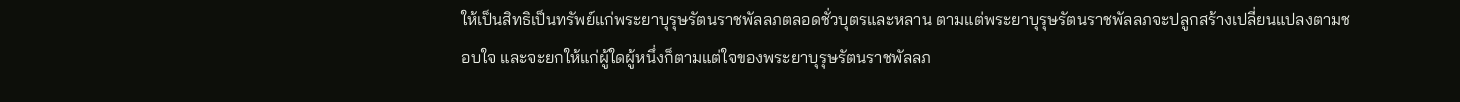ให้เป็นสิทธิเป็นทรัพย์แก่พระยาบุรุษรัตนราชพัลลภตลอดชั่วบุตรและหลาน ตามแต่พระยาบุรุษรัตนราชพัลลภจะปลูกสร้างเปลี่ยนแปลงตามชอบใจ และจะยกให้แก่ผู้ใดผู้หนึ่งก็ตามแต่ใจของพระยาบุรุษรัตนราชพัลลภ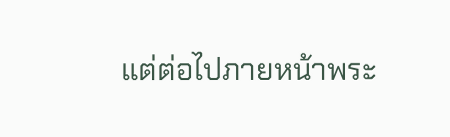แต่ต่อไปภายหน้าพระ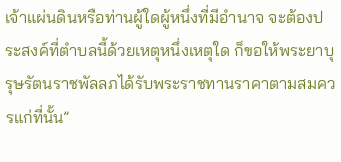เจ้าแผ่นดินหรือท่านผู้ใดผู้หนึ่งที่มีอำนาจ จะต้องประสงค์ที่ตำบลนี้ด้วยเหตุหนึ่งเหตุใด ก็ขอให้พระยาบุรุษรัตนราชพัลลภได้รับพระราชทานราคาตามสมควรแก่ที่นั้น”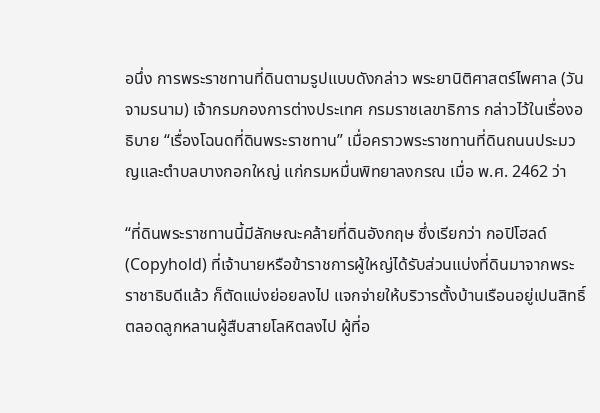อนึ่ง การพระราชทานที่ดินตามรูปแบบดังกล่าว พระยานิติศาสตร์ไพศาล (วัน จามรนาม) เจ้ากรมกองการต่างประเทศ กรมราชเลขาธิการ กล่าวไว้ในเรื่องอธิบาย “เรื่องโฉนดที่ดินพระราชทาน” เมื่อคราวพระราชทานที่ดินถนนประมวญและตำบลบางกอกใหญ่ แก่กรมหมื่นพิทยาลงกรณ เมื่อ พ.ศ. 2462 ว่า

“ที่ดินพระราชทานนี้มีลักษณะคล้ายที่ดินอังกฤษ ซึ่งเรียกว่า กอปิโฮลด์ (Copyhold) ที่เจ้านายหรือข้าราชการผู้ใหญ่ได้รับส่วนแบ่งที่ดินมาจากพระราชาธิบดีแล้ว ก็ตัดแบ่งย่อยลงไป แจกจ่ายให้บริวารตั้งบ้านเรือนอยู่เปนสิทธิ์ตลอดลูกหลานผู้สืบสายโลหิตลงไป ผู้ที่อ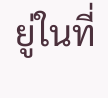ยู่ในที่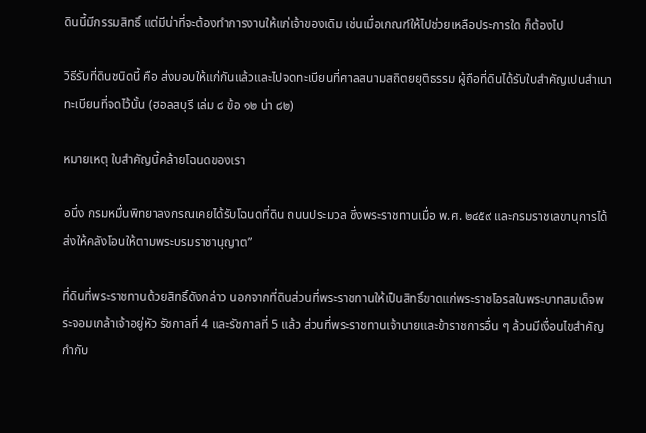ดินนี้มีกรรมสิทธิ์ แต่มีน่าที่จะต้องทำการงานให้แก่เจ้าของเดิม เช่นเมื่อเกณฑ์ให้ไปช่วยเหลือประการใด ก็ต้องไป

วิธีรับที่ดินชนิดนี้ คือ ส่งมอบให้แก่กันแล้วและไปจดทะเบียนที่ศาลสนามสถิตยยุติธรรม ผู้ถือที่ดินได้รับใบสำคัญเปนสำเนาทะเบียนที่จดไว้นั้น (ฮอลสบุรี เล่ม ๘ ข้อ ๑๒ น่า ๘๒)

หมายเหตุ ใบสำคัญนี้คล้ายโฉนดของเรา

อนึ่ง กรมหมื่นพิทยาลงกรณเคยได้รับโฉนดที่ดิน ถนนประมวล ซึ่งพระราชทานเมื่อ พ.ศ. ๒๔๕๙ และกรมราชเลขานุการได้ส่งให้คลังโอนให้ตามพระบรมราชานุญาต”

ที่ดินที่พระราชทานด้วยสิทธิ์ดังกล่าว นอกจากที่ดินส่วนที่พระราชทานให้เป็นสิทธิ์ขาดแก่พระราชโอรสในพระบาทสมเด็จพระจอมเกล้าเจ้าอยู่หัว รัชกาลที่ 4 และรัชกาลที่ 5 แล้ว ส่วนที่พระราชทานเจ้านายและข้าราชการอื่น ๆ ล้วนมีเงื่อนไขสำคัญกำกับ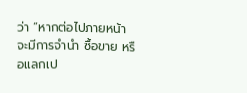ว่า “หากต่อไปภายหน้า จะมีการจำนำ ซื้อขาย หรือแลกเป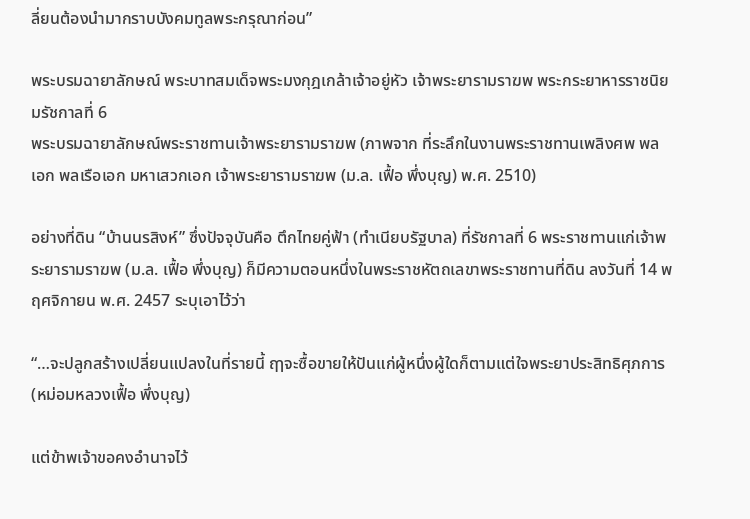ลี่ยนต้องนำมากราบบังคมทูลพระกรุณาก่อน”

พระบรมฉายาลักษณ์ พระบาทสมเด็จพระมงกุฎเกล้าเจ้าอยู่หัว เจ้าพระยารามราฆพ พระกระยาหารราชนิยมรัชกาลที่ 6
พระบรมฉายาลักษณ์พระราชทานเจ้าพระยารามราฆพ (ภาพจาก ที่ระลึกในงานพระราชทานเพลิงศพ พลเอก พลเรือเอก มหาเสวกเอก เจ้าพระยารามราฆพ (ม.ล. เฟื้อ พึ่งบุญ) พ.ศ. 2510)

อย่างที่ดิน “บ้านนรสิงห์” ซึ่งปัจจุบันคือ ตึกไทยคู่ฟ้า (ทำเนียบรัฐบาล) ที่รัชกาลที่ 6 พระราชทานแก่เจ้าพระยารามราฆพ (ม.ล. เฟื้อ พึ่งบุญ) ก็มีความตอนหนึ่งในพระราชหัตถเลขาพระราชทานที่ดิน ลงวันที่ 14 พฤศจิกายน พ.ศ. 2457 ระบุเอาไว้ว่า

“…จะปลูกสร้างเปลี่ยนแปลงในที่รายนี้ ฤๅจะซื้อขายให้ปันแก่ผู้หนึ่งผู้ใดก็ตามแต่ใจพระยาประสิทธิศุภการ (หม่อมหลวงเฟื้อ พึ่งบุญ)

แต่ข้าพเจ้าขอคงอำนาจไว้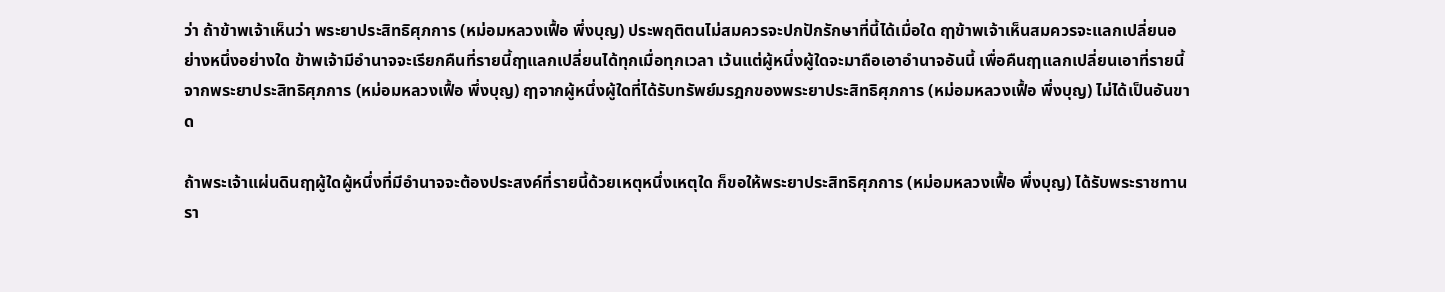ว่า ถ้าข้าพเจ้าเห็นว่า พระยาประสิทธิศุภการ (หม่อมหลวงเฟื้อ พึ่งบุญ) ประพฤติตนไม่สมควรจะปกปักรักษาที่นี้ได้เมื่อใด ฤๅข้าพเจ้าเห็นสมควรจะแลกเปลี่ยนอย่างหนึ่งอย่างใด ข้าพเจ้ามีอำนาจจะเรียกคืนที่รายนี้ฤๅแลกเปลี่ยนได้ทุกเมื่อทุกเวลา เว้นแต่ผู้หนึ่งผู้ใดจะมาถือเอาอำนาจอันนี้ เพื่อคืนฤๅแลกเปลี่ยนเอาที่รายนี้จากพระยาประสิทธิศุภการ (หม่อมหลวงเฟื้อ พึ่งบุญ) ฤๅจากผู้หนึ่งผู้ใดที่ได้รับทรัพย์มรฎกของพระยาประสิทธิศุภการ (หม่อมหลวงเฟื้อ พึ่งบุญ) ไม่ได้เป็นอันขาด

ถ้าพระเจ้าแผ่นดินฤๅผู้ใดผู้หนึ่งที่มีอำนาจจะต้องประสงค์ที่รายนี้ด้วยเหตุหนึ่งเหตุใด ก็ขอให้พระยาประสิทธิศุภการ (หม่อมหลวงเฟื้อ พึ่งบุญ) ได้รับพระราชทานรา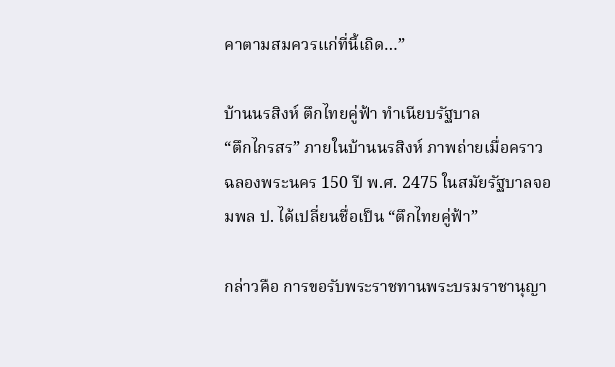คาตามสมควรแก่ที่นี้เถิด…”

บ้านนรสิงห์ ตึกไทยคู่ฟ้า ทำเนียบรัฐบาล
“ตึกไกรสร” ภายในบ้านนรสิงห์ ภาพถ่ายเมื่อคราวฉลองพระนคร 150 ปี พ.ศ. 2475 ในสมัยรัฐบาลจอมพล ป. ได้เปลี่ยนชื่อเป็น “ตึกไทยคู่ฟ้า”

กล่าวคือ การขอรับพระราชทานพระบรมราชานุญา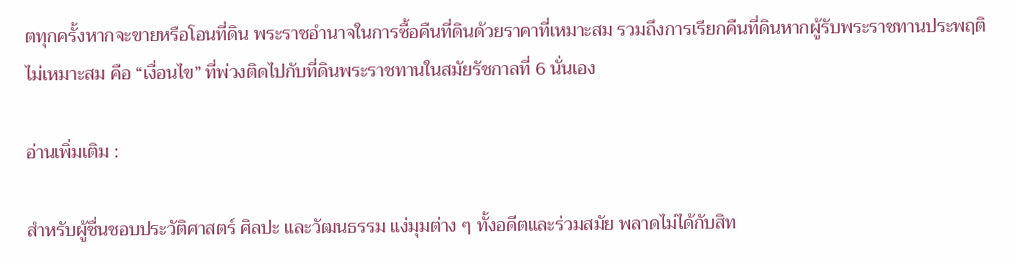ตทุกครั้งหากจะขายหรือโอนที่ดิน พระราชอำนาจในการซื้อคืนที่ดินด้วยราคาที่เหมาะสม รวมถึงการเรียกคืนที่ดินหากผู้รับพระราชทานประพฤติไม่เหมาะสม คือ “เงื่อนไข” ที่พ่วงติดไปกับที่ดินพระราชทานในสมัยรัชกาลที่ 6 นั่นเอง

อ่านเพิ่มเติม :

สำหรับผู้ชื่นชอบประวัติศาสตร์ ศิลปะ และวัฒนธรรม แง่มุมต่าง ๆ ทั้งอดีตและร่วมสมัย พลาดไม่ได้กับสิท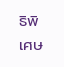ธิพิเศษ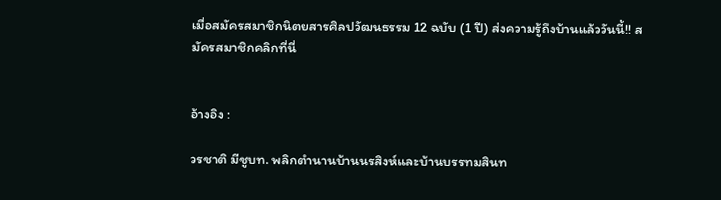เมื่อสมัครสมาชิกนิตยสารศิลปวัฒนธรรม 12 ฉบับ (1 ปี) ส่งความรู้ถึงบ้านแล้ววันนี้!! สมัครสมาชิกคลิกที่นี่


อ้างอิง :

วรชาติ มีชูบท. พลิกตำนานบ้านนรสิงห์และบ้านบรรทมสินท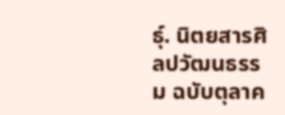ธุ์. นิตยสารศิลปวัฒนธรรม ฉบับตุลาค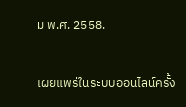ม พ.ศ. 2558.


เผยแพร่ในระบบออนไลน์ครั้ง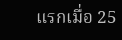แรกเมื่อ 25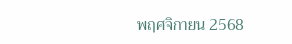พฤศจิกายน 2568